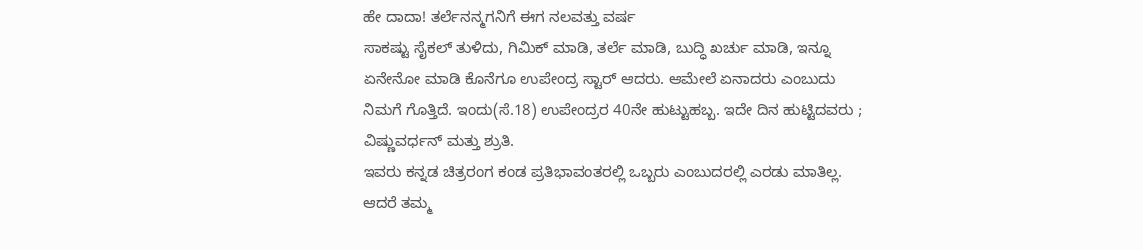ಹೇ ದಾದಾ! ತರ್ಲೆನನ್ಮಗನಿಗೆ ಈಗ ನಲವತ್ತು ವರ್ಷ
ಸಾಕಷ್ಟು ಸೈಕಲ್ ತುಳಿದು, ಗಿಮಿಕ್ ಮಾಡಿ, ತರ್ಲೆ ಮಾಡಿ, ಬುದ್ಧಿ ಖರ್ಚು ಮಾಡಿ, ಇನ್ನೂ ಏನೇನೋ ಮಾಡಿ ಕೊನೆಗೂ ಉಪೇಂದ್ರ ಸ್ಟಾರ್ ಆದರು. ಆಮೇಲೆ ಏನಾದರು ಎಂಬುದು ನಿಮಗೆ ಗೊತ್ತಿದೆ. ಇಂದು(ಸೆ.18) ಉಪೇಂದ್ರರ 40ನೇ ಹುಟ್ಟುಹಬ್ಬ. ಇದೇ ದಿನ ಹುಟ್ಟಿದವರು ; ವಿಷ್ಣುವರ್ಧನ್ ಮತ್ತು ಶ್ರುತಿ.
ಇವರು ಕನ್ನಡ ಚಿತ್ರರಂಗ ಕಂಡ ಪ್ರತಿಭಾವಂತರಲ್ಲಿ ಒಬ್ಬರು ಎಂಬುದರಲ್ಲಿ ಎರಡು ಮಾತಿಲ್ಲ. ಆದರೆ ತಮ್ಮ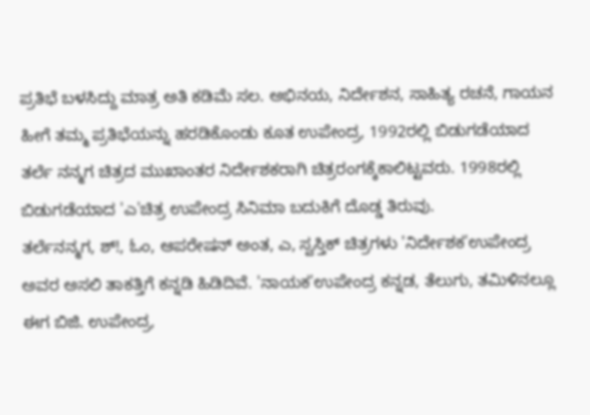ಪ್ರತಿಭೆ ಬಳಸಿದ್ದು ಮಾತ್ರ ಅತಿ ಕಡಿಮೆ ಸಲ. ಅಭಿನಯ, ನಿರ್ದೇಶನ, ಸಾಹಿತ್ಯ ರಚನೆ, ಗಾಯನ ಹೀಗೆ ತಮ್ಮ ಪ್ರತಿಭೆಯನ್ನು ಹರಡಿಕೊಂಡು ಕೂತ ಉಪೇಂದ್ರ, 1992ರಲ್ಲಿ ಬಿಡುಗಡೆಯಾದ ತರ್ಲೆ ನನ್ಮಗ ಚಿತ್ರದ ಮುಖಾಂತರ ನಿರ್ದೇಶಕರಾಗಿ ಚಿತ್ರರಂಗಕ್ಕೆಕಾಲಿಟ್ಟವರು. 1998ರಲ್ಲಿ ಬಿಡುಗಡೆಯಾದ 'ಎ'ಚಿತ್ರ ಉಪೇಂದ್ರ ಸಿನಿಮಾ ಬದುಕಿಗೆ ದೊಡ್ಡ ತಿರುವು.
ತರ್ಲೆನನ್ಮಗ, ಶ್!, ಓಂ, ಆಪರೇಷನ್ ಅಂತ, ಎ, ಸ್ವಸ್ತಿಕ್ ಚಿತ್ರಗಳು 'ನಿರ್ದೇಶಕ'ಉಪೇಂದ್ರ ಅವರ ಅಸಲಿ ತಾಕತ್ತಿಗೆ ಕನ್ನಡಿ ಹಿಡಿದಿವೆ. 'ನಾಯಕ'ಉಪೇಂದ್ರ ಕನ್ನಡ, ತೆಲುಗು, ತಮಿಳಿನಲ್ಲೂ ಈಗ ಬಿಜಿ. ಉಪೇಂದ್ರ,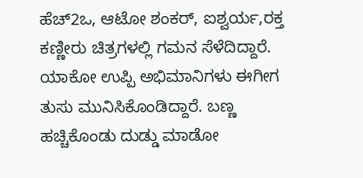ಹೆಚ್2ಒ, ಆಟೋ ಶಂಕರ್, ಐಶ್ವರ್ಯ,ರಕ್ತ ಕಣ್ಣೀರು ಚಿತ್ರಗಳಲ್ಲಿ ಗಮನ ಸೆಳೆದಿದ್ದಾರೆ.
ಯಾಕೋ ಉಪ್ಪಿ ಅಭಿಮಾನಿಗಳು ಈಗೀಗ ತುಸು ಮುನಿಸಿಕೊಂಡಿದ್ದಾರೆ. ಬಣ್ಣ ಹಚ್ಚಿಕೊಂಡು ದುಡ್ಡು ಮಾಡೋ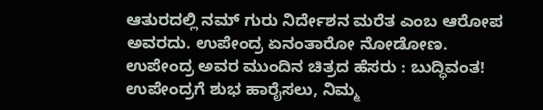ಆತುರದಲ್ಲಿ ನಮ್ ಗುರು ನಿರ್ದೇಶನ ಮರೆತ ಎಂಬ ಆರೋಪ ಅವರದು. ಉಪೇಂದ್ರ ಏನಂತಾರೋ ನೋಡೋಣ.
ಉಪೇಂದ್ರ ಅವರ ಮುಂದಿನ ಚಿತ್ರದ ಹೆಸರು : ಬುದ್ಧಿವಂತ!
ಉಪೇಂದ್ರಗೆ ಶುಭ ಹಾರೈಸಲು, ನಿಮ್ಮ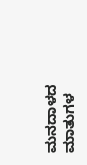ಮನದಾಳದ ಮಾತುಗಳ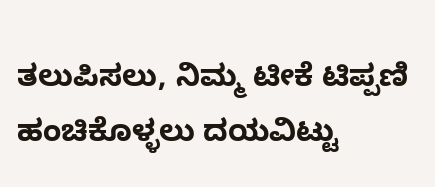ತಲುಪಿಸಲು, ನಿಮ್ಮ ಟೀಕೆ ಟಿಪ್ಪಣಿ ಹಂಚಿಕೊಳ್ಳಲು ದಯವಿಟ್ಟು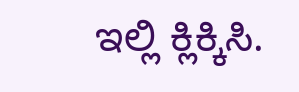ಇಲ್ಲಿ ಕ್ಲಿಕ್ಕಿಸಿ.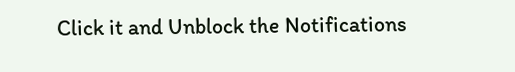Click it and Unblock the Notifications